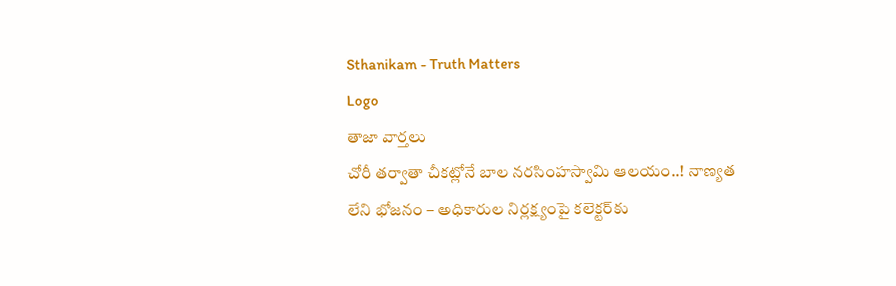Sthanikam - Truth Matters
Logo
తాజా వార్తలు
చోరీ తర్వాతా చీకట్లోనే బాల నరసింహస్వామి ఆలయం..! నాణ్యత లేని భోజనం – అధికారుల నిర్లక్ష్యంపై కలెక్టర్‌కు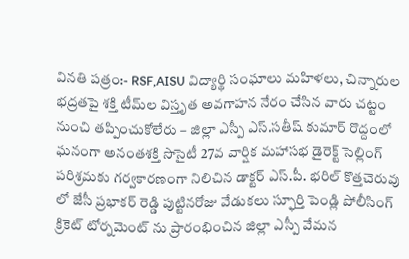వినతి పత్రం:- RSF,AISU విద్యార్థి సంఘాలు మహిళలు, చిన్నారుల భద్రతపై శక్తి టీమ్‌ల విస్తృత అవగాహన నేరం చేసిన వారు చట్టం నుంచి తప్పించుకోలేరు – జిల్లా ఎస్పీ ఎస్.సతీష్ కుమార్ రొద్దంలో ఘనంగా అనంతశక్తి సొసైటీ 27వ వార్షిక మహాసభ డైరెక్ట్ సెల్లింగ్ పరిశ్రమకు గర్వకారణంగా నిలిచిన డాక్టర్ ఎస్.పీ. భరిల్ కొత్తచెరువు లో జేసీ ప్రభాకర్ రెడ్డి పుట్టినరోజు వేడుకలు స్ఫూర్తి పెండ్లి పోలీసింగ్ క్రికెట్ టోర్నమెంట్ ను ప్రారంభించిన జిల్లా ఎస్పీ వేమన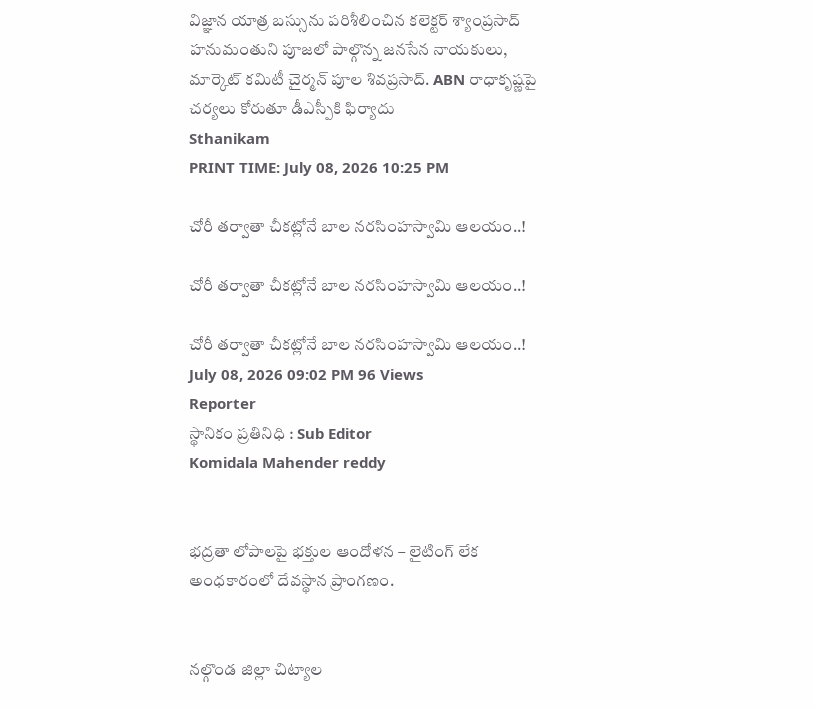విజ్ఞాన యాత్ర బస్సును పరిశీలించిన కలెక్టర్ శ్యాంప్రసాద్ హనుమంతుని పూజలో పాల్గొన్న జనసేన నాయకులు, మార్కెట్ కమిటీ చైర్మన్ పూల శివప్రసాద్. ABN రాధాకృష్ణపై చర్యలు కోరుతూ డీఎస్పీకి ఫిర్యాదు
Sthanikam
PRINT TIME: July 08, 2026 10:25 PM

చోరీ తర్వాతా చీకట్లోనే బాల నరసింహస్వామి ఆలయం..!

చోరీ తర్వాతా చీకట్లోనే బాల నరసింహస్వామి ఆలయం..!

చోరీ తర్వాతా చీకట్లోనే బాల నరసింహస్వామి ఆలయం..!
July 08, 2026 09:02 PM 96 Views
Reporter
స్థానికం ప్రతినిధి : Sub Editor
Komidala Mahender reddy


భద్రతా లోపాలపై భక్తుల ఆందోళన – లైటింగ్ లేక అంధకారంలో దేవస్థాన ప్రాంగణం.


నల్గొండ జిల్లా చిట్యాల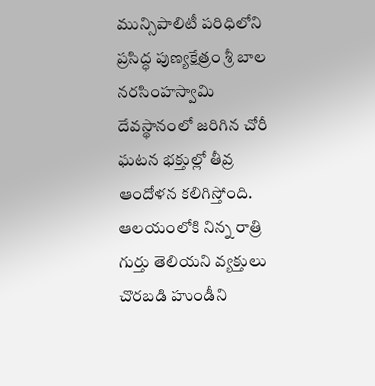మున్సిపాలిటీ పరిధిలోని ప్రసిద్ధ పుణ్యక్షేత్రం శ్రీ బాల నరసింహస్వామి దేవస్థానంలో జరిగిన చోరీ ఘటన భక్తుల్లో తీవ్ర ఆందోళన కలిగిస్తోంది. ఆలయంలోకి నిన్న రాత్రి గుర్తు తెలియని వ్యక్తులు చొరబడి హుండీని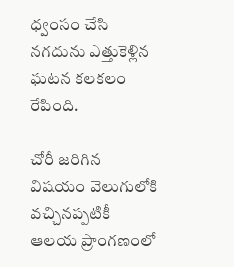ధ్వంసం చేసి నగదును ఎత్తుకెళ్లిన ఘటన కలకలం రేపింది.

చోరీ జరిగిన విషయం వెలుగులోకి వచ్చినప్పటికీ ఆలయ ప్రాంగణంలో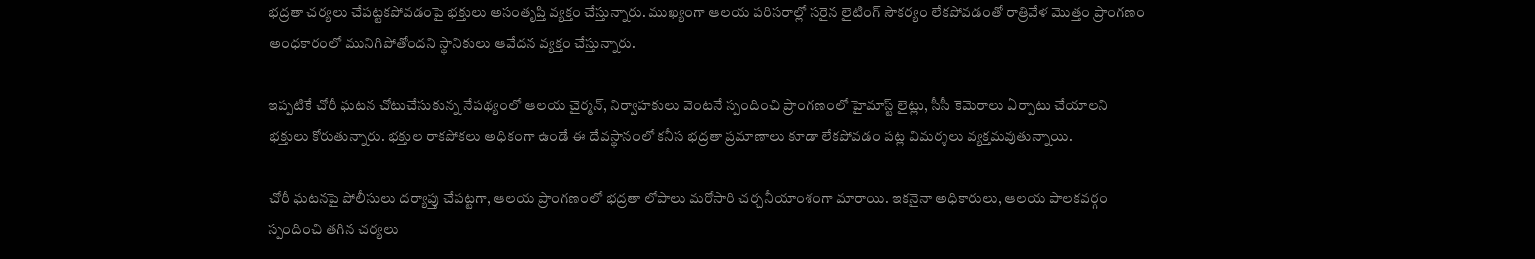భద్రతా చర్యలు చేపట్టకపోవడంపై భక్తులు అసంతృప్తి వ్యక్తం చేస్తున్నారు. ముఖ్యంగా ఆలయ పరిసరాల్లో సరైన లైటింగ్ సౌకర్యం లేకపోవడంతో రాత్రివేళ మొత్తం ప్రాంగణం అంధకారంలో మునిగిపోతోందని స్థానికులు ఆవేదన వ్యక్తం చేస్తున్నారు.

ఇప్పటికే చోరీ ఘటన చోటుచేసుకున్న నేపథ్యంలో ఆలయ చైర్మన్, నిర్వాహకులు వెంటనే స్పందించి ప్రాంగణంలో హైమాస్ట్ లైట్లు, సీసీ కెమెరాలు ఏర్పాటు చేయాలని భక్తులు కోరుతున్నారు. భక్తుల రాకపోకలు అధికంగా ఉండే ఈ దేవస్థానంలో కనీస భద్రతా ప్రమాణాలు కూడా లేకపోవడం పట్ల విమర్శలు వ్యక్తమవుతున్నాయి.

చోరీ ఘటనపై పోలీసులు దర్యాప్తు చేపట్టగా, ఆలయ ప్రాంగణంలో భద్రతా లోపాలు మరోసారి చర్చనీయాంశంగా మారాయి. ఇకనైనా అధికారులు, ఆలయ పాలకవర్గం స్పందించి తగిన చర్యలు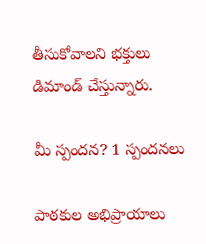తీసుకోవాలని భక్తులు డిమాండ్ చేస్తున్నారు.

మీ స్పందన? 1 స్పందనలు

పాఠకుల అభిప్రాయాలు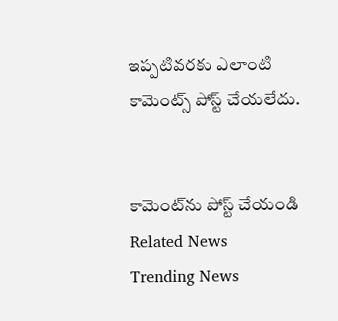ఇప్పటివరకు ఎలాంటి కామెంట్స్ పోస్ట్ చేయలేదు.


కామెంట్‌ను పోస్ట్ చేయండి
Related News
Trending News